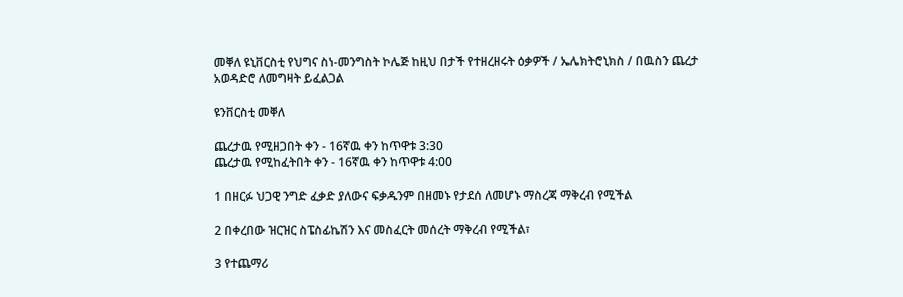መቐለ ዩኒቨርስቲ የህግና ስነ-መንግስት ኮሌጅ ከዚህ በታች የተዘረዘሩት ዕቃዎች / ኤሌክትሮኒክስ / በዉስን ጨረታ አወዳድሮ ለመግዛት ይፈልጋል

ዩንቨርስቲ መቐለ

ጨረታዉ የሚዘጋበት ቀን - 16ኛዉ ቀን ከጥዋቱ 3:30
ጨረታዉ የሚከፈትበት ቀን - 16ኛዉ ቀን ከጥዋቱ 4:00

1 በዘርፉ ህጋዊ ንግድ ፈቃድ ያለውና ፍቃዱንም በዘመኑ የታደሰ ለመሆኑ ማስረጃ ማቅረብ የሚችል

2 በቀረበው ዝርዝር ስፔስፊኬሽን እና መስፈርት መሰረት ማቅረብ የሚችል፣

3 የተጨማሪ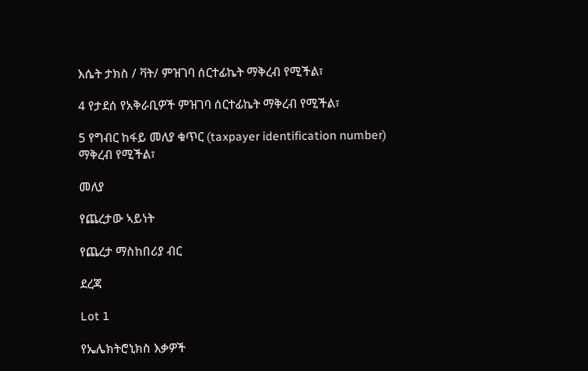እሴት ታክስ / ቫት/ ምዝገባ ሰርተፊኬት ማቅረብ የሚችል፣

4 የታደሰ የአቅራቢዎች ምዝገባ ሰርተፊኬት ማቅረብ የሚችል፣

5 የግብር ከፋይ መለያ ቁጥር (taxpayer identification number) ማቅረብ የሚችል፣

መለያ

የጨረታው ኣይነት

የጨረታ ማስከበሪያ ብር

ደረጃ

Lot 1

የኤሌክትሮኒክስ እቃዎች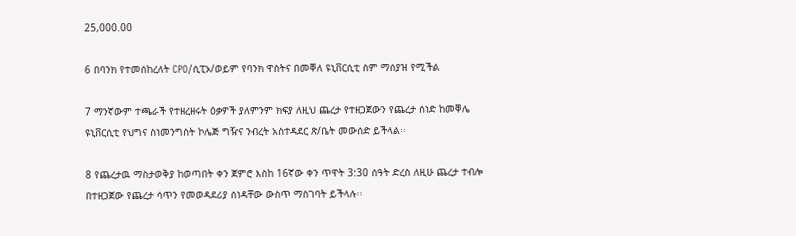25,000.00

6 በባንክ የተመሰከረለት CPO/ሲፒኦ/ወይም የባንክ ዋስትና በመቐለ ዩኒቨርሲቲ ስም ማሰያዝ የሚችል

7 ማንኛውም ተጫራች የተዘረዘሩት ዕቃዎች ያለምንም ክፍያ ለዚህ ጨረታ የተዘጋጀውን የጨረታ ሰነድ ከመቐሌ ዩኒቨርሲቲ የህግና ስነመንግስት ኮሌጅ ግዥና ንብረት አስተዳደር ጽ/ቤት መውሰድ ይችላል፡፡

8 የጨረታዉ ማስታወቅያ ከወጣበት ቀን ጀምሮ እስከ 16ኛው ቀን ጥዋት 3:30 ሰዓት ድረስ ለዚሁ ጨረታ ተብሎ በተዘጋጀው የጨረታ ሳጥን የመወዳደሪያ ሰነዳቸው ውስጥ ማስገባት ይችላሉ፡፡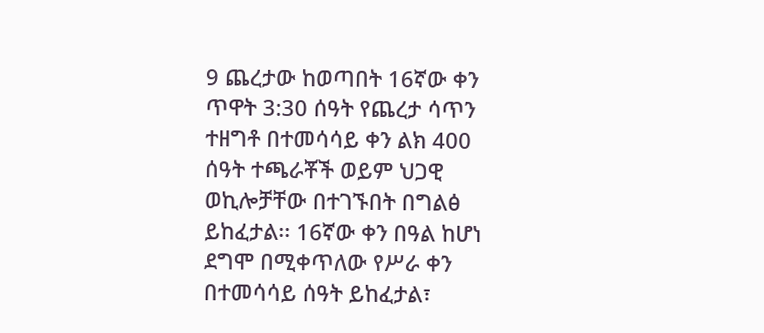9 ጨረታው ከወጣበት 16ኛው ቀን  ጥዋት 3:30 ሰዓት የጨረታ ሳጥን ተዘግቶ በተመሳሳይ ቀን ልክ 400 ሰዓት ተጫራቾች ወይም ህጋዊ ወኪሎቻቸው በተገኙበት በግልፅ ይከፈታል፡፡ 16ኛው ቀን በዓል ከሆነ ደግሞ በሚቀጥለው የሥራ ቀን በተመሳሳይ ሰዓት ይከፈታል፣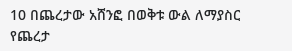10 በጨረታው አሸንፎ በወቅቱ ውል ለማያስር የጨረታ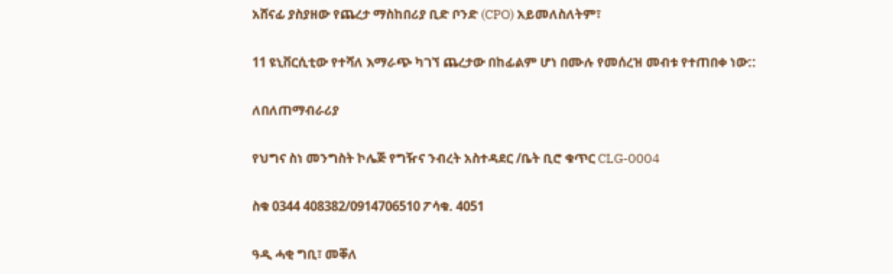አሸናፊ ያስያዘው የጨረታ ማስከበሪያ ቢድ ቦንድ (CPO) አይመለስለትም፣

11 ዩኒቨርሲቲው የተሻለ እማራጭ ካገኘ ጨረታው በከፊልም ሆነ በሙሉ የመሰረዝ መብቱ የተጠበቀ ነው::

ለበለጠማብራሪያ

የህግና ስነ መንግስት ኮሌጅ የግዥና ንብረት አስተዳደር /ቤት ቢሮ ቁጥር CLG-0004

ስቁ 0344 408382/0914706510 ፖሳቁ. 4051

ዓዲ ሓቂ ግቢ፣ መቐለ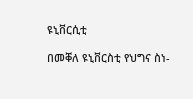ዩኒቨርሲቲ

በመቐለ ዩኒቨርስቲ የህግና ስነ-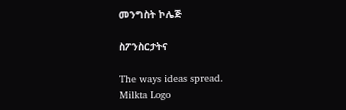መንግስት ኮሌጅ

ስፖንስርታትና

The ways ideas spread.
Milkta Logo